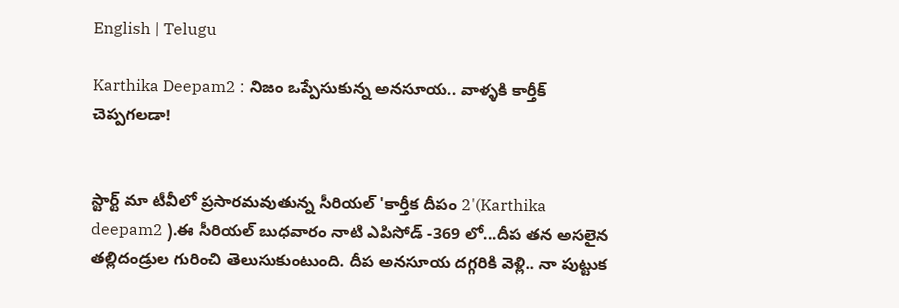English | Telugu

Karthika Deepam2 : నిజం ఒప్పేసుకున్న అనసూయ.. వాళ్ళకి కార్తీక్ చెప్పగలడా!


స్టార్ట్ మా టీవీలో ప్రసారమవుతున్న సీరియల్ 'కార్తీక దీపం 2'(Karthika deepam2 ).ఈ సీరియల్ బుధవారం నాటి ఎపిసోడ్ -369 లో...దీప తన అసలైన తల్లిదండ్రుల గురించి తెలుసుకుంటుంది. దీప అనసూయ దగ్గరికి వెళ్లి.. నా పుట్టుక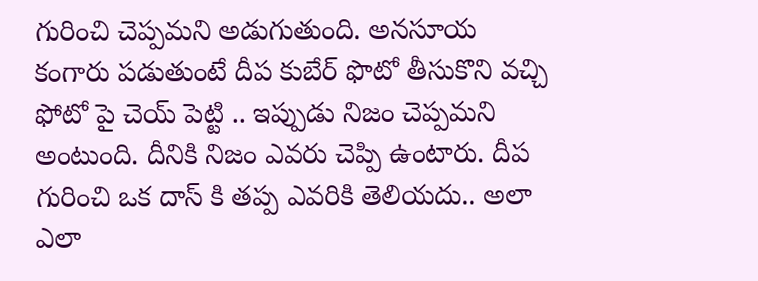గురించి చెప్పమని అడుగుతుంది. అనసూయ కంగారు పడుతుంటే దీప కుబేర్ ఫొటో తీసుకొని వచ్చి ఫోటో పై చెయ్ పెట్టి .. ఇప్పుడు నిజం చెప్పమని అంటుంది. దీనికి నిజం ఎవరు చెప్పి ఉంటారు. దీప గురించి ఒక దాస్ కి తప్ప ఎవరికి తెలియదు.. అలా ఎలా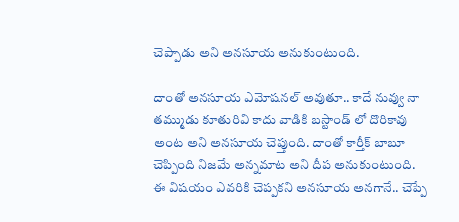చెప్పాడు అని అనసూయ అనుకుంటుంది.

దాంతో అనసూయ ఎమోషనల్ అవుతూ.. కాదే నువ్వు నా తమ్ముడు కూతురివి కాదు వాడికి బస్టాండ్ లో దొరికావు అంట అని అనసూయ చెప్తుంది. దాంతో కార్తీక్ బాబూ చెప్పింది నిజమే అన్నమాట అని దీప అనుకుంటుంది. ఈ విషయం ఎవరికి చెప్పకని అనసూయ అనగానే.. చెప్పే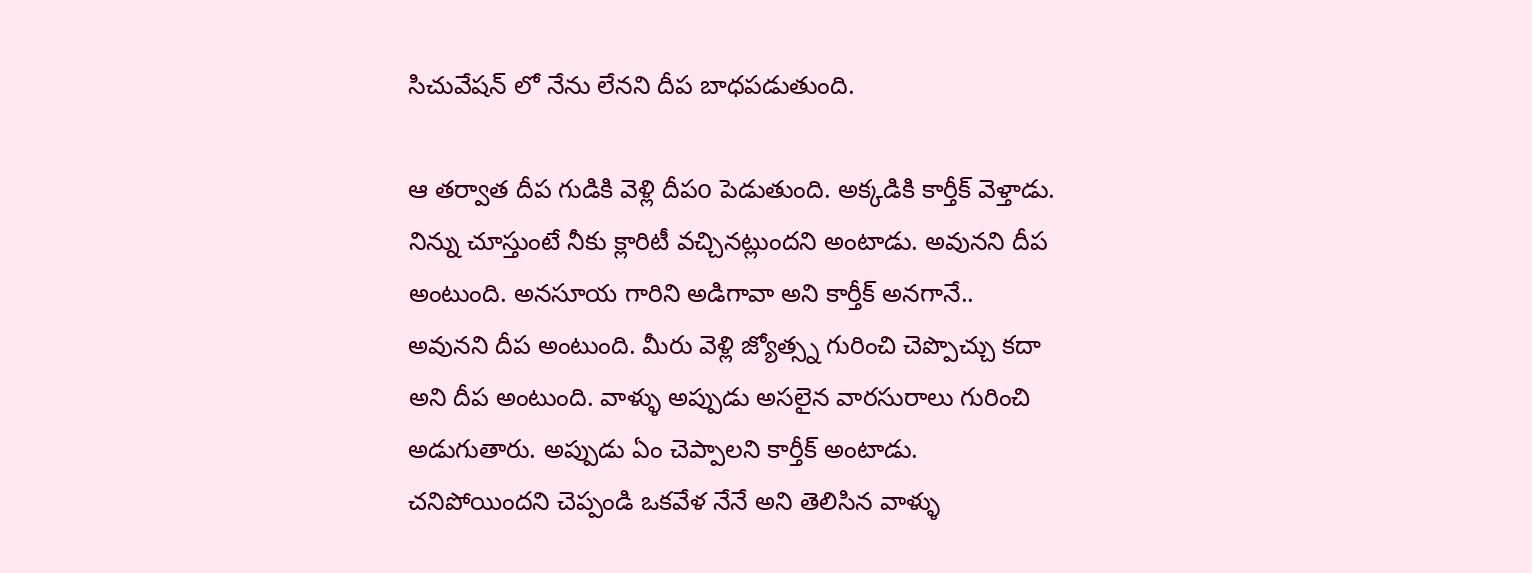సిచువేషన్ లో నేను లేనని దీప బాధపడుతుంది.

ఆ తర్వాత దీప గుడికి వెళ్లి దీపo పెడుతుంది. అక్కడికి కార్తీక్ వెళ్తాడు. నిన్ను చూస్తుంటే నీకు క్లారిటీ వచ్చినట్లుందని అంటాడు. అవునని దీప అంటుంది. అనసూయ గారిని అడిగావా అని కార్తీక్ అనగానే.. అవునని దీప అంటుంది. మీరు వెళ్లి జ్యోత్స్న గురించి చెప్పొచ్చు కదా అని దీప అంటుంది. వాళ్ళు అప్పుడు అసలైన వారసురాలు గురించి అడుగుతారు. అప్పుడు ఏం చెప్పాలని కార్తీక్ అంటాడు. చనిపోయిందని చెప్పండి ఒకవేళ నేనే అని తెలిసిన వాళ్ళు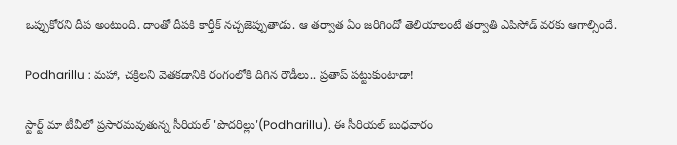ఒప్పుకోరని దీప అంటుంది. దాంతో దీపకి కార్తీక్ నచ్చజెప్పుతాడు. ఆ తర్వాత ఏం జరిగిందో తెలియాలంటే తర్వాతి ఎపిసోడ్ వరకు ఆగాల్సిందే.

Podharillu : మహా, చక్రిలని వెతకడానికి రంగంలోకి దిగిన రౌడీలు.. ప్రతాప్ పట్టుకుంటాడా!

స్టార్ట్ మా టీవీలో ప్రసారమవుతున్న సీరియల్ 'పొదరిల్లు'(Podharillu). ఈ సీరియల్ బుధవారం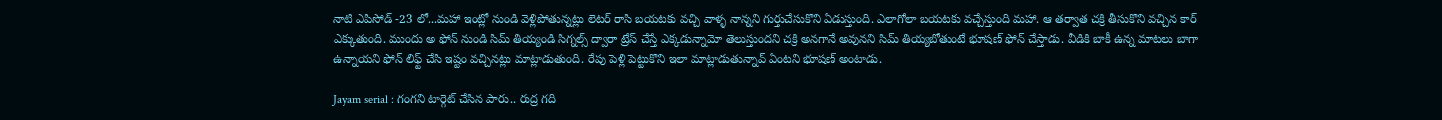నాటి ఎపిసోడ్ -23 లో...మహా ఇంట్లో నుండి వెళ్లిపోతున్నట్లు లెటర్ రాసి బయటకు వచ్చి వాళ్ళ నాన్నని గుర్తుచేసుకొని ఏడుస్తుంది. ఎలాగోలా బయటకు వచ్చేస్తుంది మహా. ఆ తర్వాత చక్రి తీసుకొని వచ్చిన కార్ ఎక్కుతుంది. ముందు అ ఫోన్ నుండి సిమ్ తియ్యండి సిగ్నల్స్ ద్వారా ట్రేస్ చేస్తే ఎక్కడున్నామో తెలుస్తుందని చక్రి అనగానే అవునని సిమ్ తియ్యబోతుంటే భూషణ్ ఫోన్ చేస్తాడు. వీడికి బాకీ ఉన్న మాటలు బాగా ఉన్నాయని ఫోన్ లిఫ్ట్ చేసి ఇష్టం వచ్చినట్లు మాట్లాడుతుంది. రేపు పెళ్లి పెట్టుకొని ఇలా మాట్లాడుతున్నావ్ ఏంటని భూషణ్ అంటాడు.

Jayam serial : గంగని టార్గెట్ చేసిన పారు.. రుద్ర గది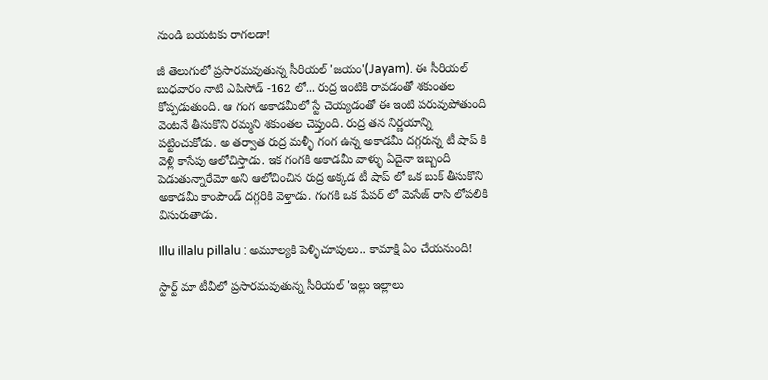నుండి బయటకు రాగలడా!

జీ తెలుగులో ప్రసారమవుతున్న సీరియల్ 'జయం'(Jayam). ఈ సీరియల్ బుధవారం నాటి ఎపిసోడ్ -162 లో... రుద్ర ఇంటికి రావడంతో శకుంతల కోప్పడుతుంది. ఆ గంగ అకాడమీలో స్టే చెయ్యడంతో ఈ ఇంటి పరువుపోతుంది వెంటనే తీసుకొని రమ్మని శకుంతల చెప్తుంది. రుద్ర తన నిర్ణయాన్ని పట్టించుకోడు. అ తర్వాత రుద్ర మళ్ళీ గంగ ఉన్న అకాడమీ దగ్గరున్న టీ షాప్ కి వెళ్లి కాసేపు ఆలోచిస్తాడు. ఇక గంగకి అకాడమీ వాళ్ళు ఏదైనా ఇబ్బంది పెడుతున్నారేమో అని ఆలోచించిన రుద్ర అక్కడ టీ షాప్ లో ఒక బుక్ తీసుకొని అకాడమీ కాంపౌండ్ దగ్గరికి వెళ్తాడు. గంగకి ఒక పేపర్ లో మెసేజ్ రాసి లోపలికి విసురుతాడు.

Illu illalu pillalu : అమూల్యకి పెళ్ళిచూపులు.. కామాక్షి ఏం చేయనుంది!

స్టార్ట్ మా టీవీలో ప్రసారమవుతున్న సీరియల్ 'ఇల్లు ఇల్లాలు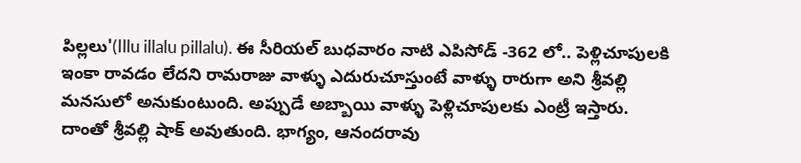పిల్లలు'(Illu illalu pillalu). ఈ సీరియల్ బుధవారం నాటి ఎపిసోడ్ -362 లో.. పెళ్లిచూపులకి ఇంకా రావడం లేదని రామరాజు వాళ్ళు ఎదురుచూస్తుంటే వాళ్ళు రారుగా అని శ్రీవల్లి మనసులో అనుకుంటుంది. అప్పుడే అబ్బాయి వాళ్ళు పెళ్లిచూపులకు ఎంట్రీ ఇస్తారు‌. దాంతో శ్రీవల్లి షాక్ అవుతుంది. భాగ్యం, ఆనందరావు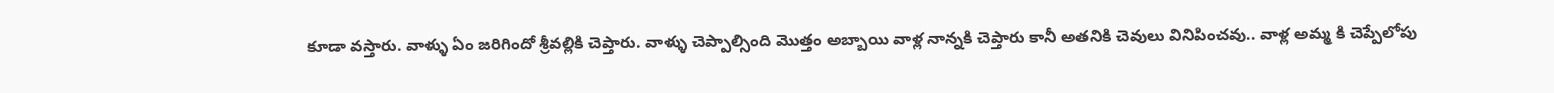కూడా వస్తారు. వాళ్ళు ఏం జరిగిందో శ్రీవల్లికి చెప్తారు. వాళ్ళు చెప్పాల్సింది మొత్తం అబ్బాయి వాళ్ల నాన్నకి చెప్తారు కానీ అతనికి చెవులు వినిపించవు.. వాళ్ల అమ్మ కి చెప్పేలోపు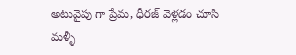అటువైపు గా ప్రేమ, ధీరజ్ వెళ్లడం చూసి మళ్ళీ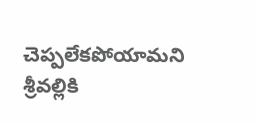చెప్పలేకపోయామని శ్రీవల్లికి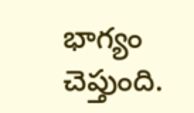భాగ్యం చెప్తుంది.